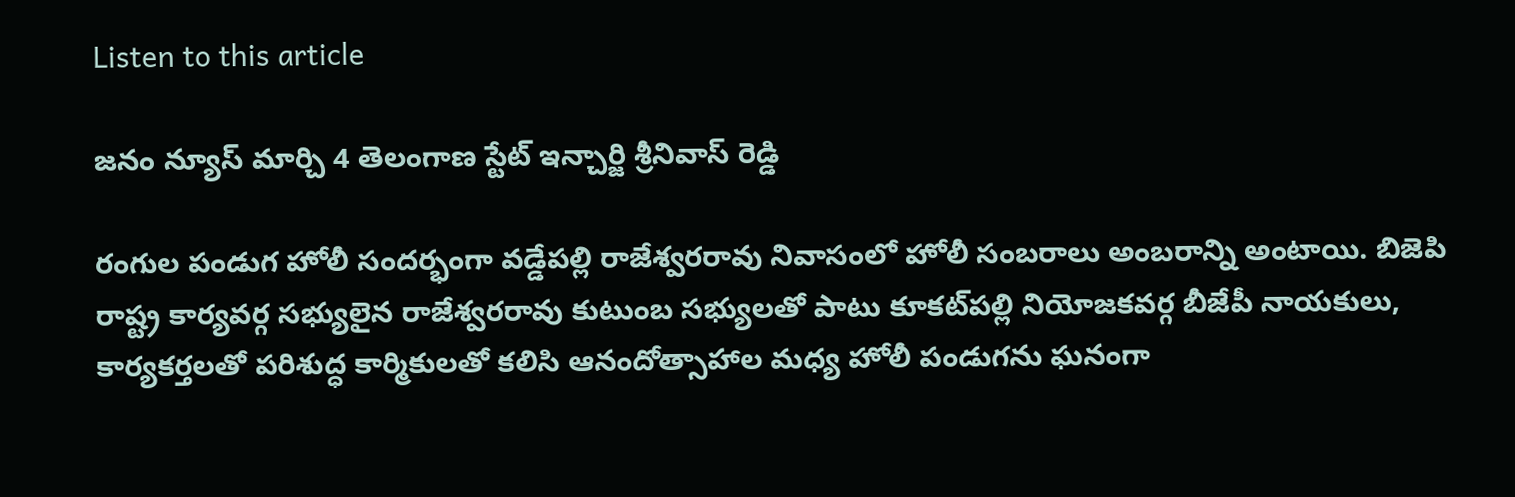Listen to this article

జనం న్యూస్ మార్చి 4 తెలంగాణ స్టేట్ ఇన్చార్జి శ్రీనివాస్ రెడ్డి

రంగుల పండుగ హోలీ సందర్భంగా వడ్డేపల్లి రాజేశ్వరరావు నివాసంలో హోలీ సంబరాలు అంబరాన్ని అంటాయి. బిజెపి రాష్ట్ర కార్యవర్గ సభ్యులైన రాజేశ్వరరావు కుటుంబ సభ్యులతో పాటు కూకట్‌పల్లి నియోజకవర్గ బీజేపీ నాయకులు, కార్యకర్తలతో పరిశుద్ధ కార్మికులతో కలిసి ఆనందోత్సాహాల మధ్య హోలీ పండుగను ఘనంగా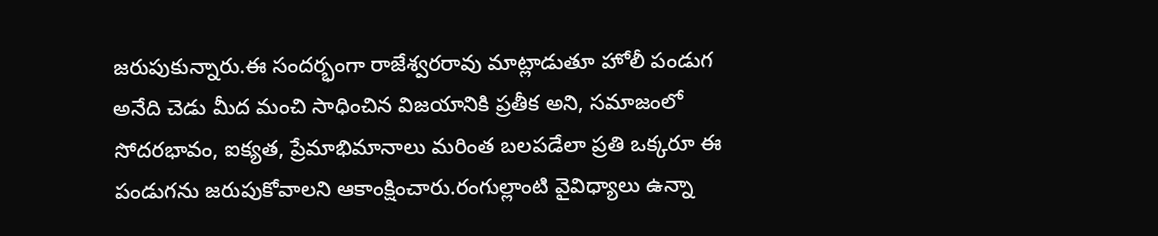జరుపుకున్నారు.ఈ సందర్భంగా రాజేశ్వరరావు మాట్లాడుతూ హోలీ పండుగ అనేది చెడు మీద మంచి సాధించిన విజయానికి ప్రతీక అని, సమాజంలో సోదరభావం, ఐక్యత, ప్రేమాభిమానాలు మరింత బలపడేలా ప్రతి ఒక్కరూ ఈ పండుగను జరుపుకోవాలని ఆకాంక్షించారు.రంగుల్లాంటి వైవిధ్యాలు ఉన్నా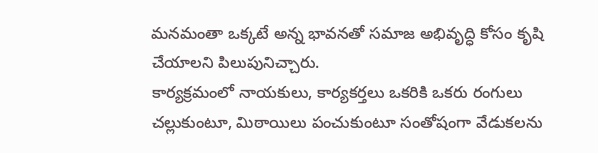మనమంతా ఒక్కటే అన్న భావనతో సమాజ అభివృద్ధి కోసం కృషి చేయాలని పిలుపునిచ్చారు.
కార్యక్రమంలో నాయకులు, కార్యకర్తలు ఒకరికి ఒకరు రంగులు చల్లుకుంటూ, మిఠాయిలు పంచుకుంటూ సంతోషంగా వేడుకలను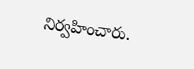నిర్వహించారు.